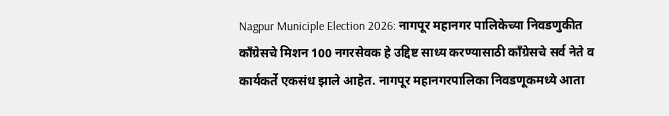Nagpur Municiple Election 2026: नागपूर महानगर पालिकेच्या निवडणुकीत काँग्रेसचे मिशन 100 नगरसेवक हे उद्दिष्ट साध्य करण्यासाठी काँग्रेसचे सर्व नेते व कार्यकर्ते एकसंध झाले आहेत. नागपूर महानगरपालिका निवडणूकमध्ये आता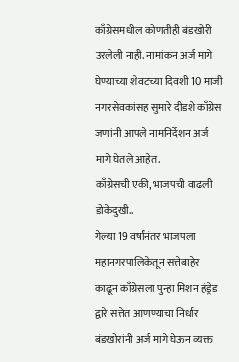काँग्रेसमधील कोणतीही बंडखोरी उरलेली नाही. नामांकन अर्ज मागे घेण्याच्या शेवटच्या दिवशी 10 माजी नगरसेवकांसह सुमारे दीडशे काँग्रेस जणांनी आपले नामनिर्देशन अर्ज मागे घेतले आहेत.
काँग्रेसची एकी, भाजपची वाढली डोकेदुखी..
गेल्या 19 वर्षांनंतर भाजपला महानगरपालिकेतून सत्तेबाहेर काढून काँग्रेसला पुन्हा मिशन हंड्रेड द्वारे सत्तेत आणण्याचा निर्धार बंडखोरांनी अर्ज मागे घेऊन व्यक्त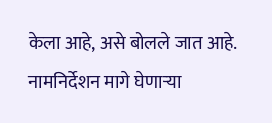केला आहे, असे बोलले जात आहे. नामनिर्देशन मागे घेणाऱ्या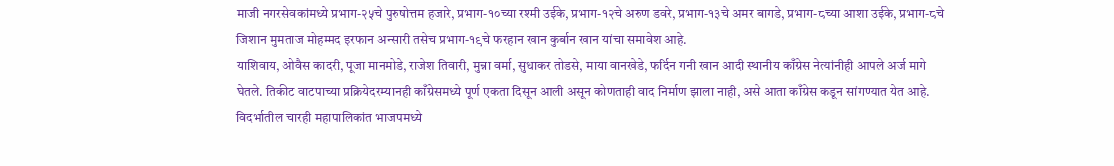माजी नगरसेवकांमध्ये प्रभाग-२५चे पुरुषोत्तम हजारे, प्रभाग-१०च्या रश्मी उईके, प्रभाग-१२चे अरुण डवरे, प्रभाग-१३चे अमर बागडे, प्रभाग-८च्या आशा उईके, प्रभाग-८चे जिशान मुमताज मोहम्मद इरफान अन्सारी तसेच प्रभाग-१९चे फरहान खान कुर्बान खान यांचा समावेश आहे.
याशिवाय, ओवैस कादरी, पूजा मानमोडे, राजेश तिवारी, मुन्ना वर्मा, सुधाकर तोडसे, माया वानखेडे, फर्दिन गनी खान आदी स्थानीय काँग्रेस नेत्यांनीही आपले अर्ज मागे घेतले. तिकीट वाटपाच्या प्रक्रियेदरम्यानही काँग्रेसमध्ये पूर्ण एकता दिसून आली असून कोणताही वाद निर्माण झाला नाही, असे आता काँग्रेस कडून सांगण्यात येत आहे.
विदर्भातील चारही महापालिकांत भाजपमध्ये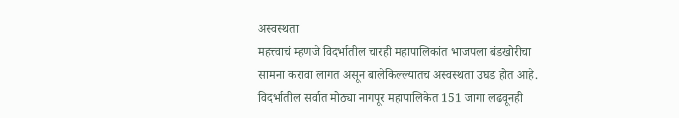अस्वस्थता
महत्त्वाचं म्हणजे विदर्भातील चारही महापालिकांत भाजपला बंडखोरीचा सामना करावा लागत असून बालेकिल्ल्यातच अस्वस्थता उघड होत आहे. विदर्भातील सर्वात मोठ्या नागपूर महापालिकेत 151 जागा लढवूनही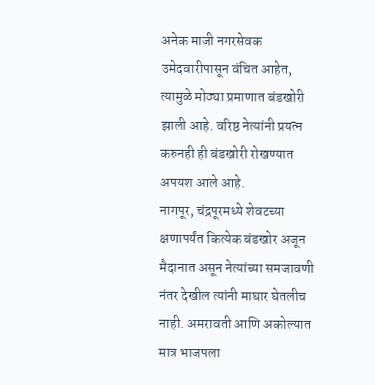अनेक माजी नगरसेवक उमेदवारीपासून वंचित आहेत, त्यामुळे मोठ्या प्रमाणात बंडखोरी झाली आहे. वरिष्ठ नेत्यांनी प्रयत्न करुनही ही बंडखोरी रोखण्यात अपयश आले आहे.
नागपूर, चंद्रपूरमध्ये शेवटच्या क्षणापर्यंत कित्येक बंडखोर अजून मैदानात असून नेत्यांच्या समजावणी नंतर देखील त्यांनी माघार घेतलीच नाही. अमरावती आणि अकोल्यात मात्र भाजपला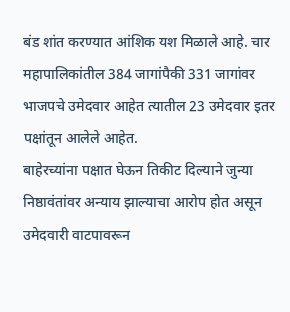बंड शांत करण्यात आंशिक यश मिळाले आहे. चार महापालिकांतील 384 जागांपैकी 331 जागांवर भाजपचे उमेदवार आहेत त्यातील 23 उमेदवार इतर पक्षांतून आलेले आहेत.
बाहेरच्यांना पक्षात घेऊन तिकीट दिल्याने जुन्या निष्ठावंतांवर अन्याय झाल्याचा आरोप होत असून उमेदवारी वाटपावरून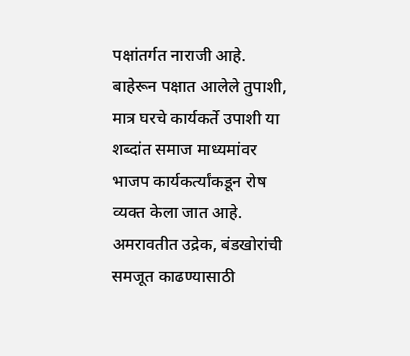पक्षांतर्गत नाराजी आहे. बाहेरून पक्षात आलेले तुपाशी, मात्र घरचे कार्यकर्ते उपाशी या शब्दांत समाज माध्यमांवर भाजप कार्यकर्त्यांकडून रोष व्यक्त केला जात आहे. अमरावतीत उद्रेक, बंडखोरांची समजूत काढण्यासाठी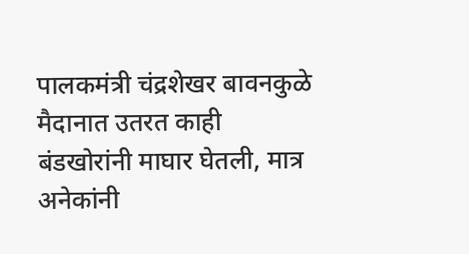पालकमंत्री चंद्रशेखर बावनकुळे मैदानात उतरत काही बंडखोरांनी माघार घेतली, मात्र अनेकांनी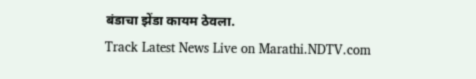बंडाचा झेंडा कायम ठेवला.
Track Latest News Live on Marathi.NDTV.com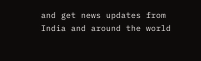and get news updates from India and around the world